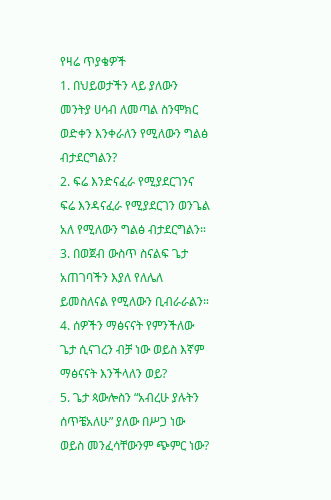የዛሬ ጥያቄዎች
1. በህይወታችን ላይ ያለውን መንትያ ሀሳብ ለመጣል ስንሞክር ወድቀን እንቀራለን የሚለውን ግልፅ ብታደርግልን?
2. ፍሬ እንድናፈራ የሚያደርገንና ፍሬ እንዳናፈራ የሚያደርገን ወንጌል አለ የሚለውን ግልፅ ብታደርግልን።
3. በወጀብ ውስጥ ስናልፍ ጌታ አጠገባችን እያለ የለሌለ ይመስለናል የሚለውን ቢብራራልን።
4. ሰዎችን ማፅናናት የምንችለው ጌታ ሲናገረን ብቻ ነው ወይስ እኛም ማፅናናት እንችላለን ወይ?
5. ጌታ ጳውሎስን “አብረሁ ያሉትን ሰጥቼአለሁ” ያለው በሥጋ ነው ወይስ መንፈሳቸውንም ጭምር ነው?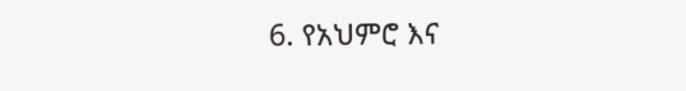6. የአህምሮ እና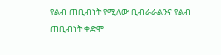የልብ ጠቢብነት የሚለው ቢብራራልንና የልብ ጠቢብነት ቀድሞ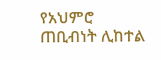የአህምሮ ጠቢብነት ሊከተል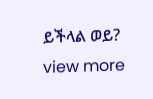ይችላል ወይ?
view more